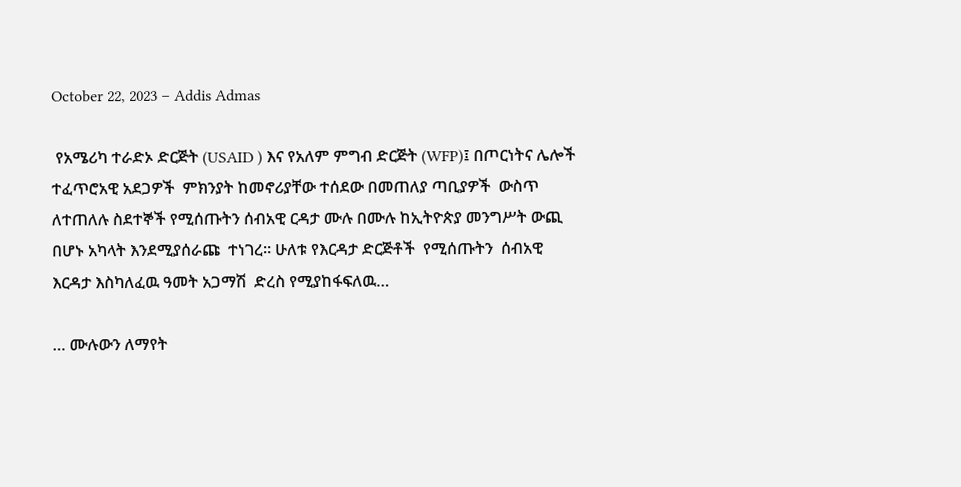October 22, 2023 – Addis Admas

 የአሜሪካ ተራድኦ ድርጅት (USAID ) እና የአለም ምግብ ድርጅት (WFP)፤ በጦርነትና ሌሎች ተፈጥሮአዊ አደጋዎች  ምክንያት ከመኖሪያቸው ተሰደው በመጠለያ ጣቢያዎች  ውስጥ ለተጠለሉ ስደተኞች የሚሰጡትን ሰብአዊ ርዳታ ሙሉ በሙሉ ከኢትዮጵያ መንግሥት ውጪ በሆኑ አካላት እንደሚያሰራጩ  ተነገረ። ሁለቱ የእርዳታ ድርጅቶች  የሚሰጡትን  ሰብአዊ  እርዳታ እስካለፈዉ ዓመት አጋማሽ  ድረስ የሚያከፋፍለዉ…

… ሙሉውን ለማየት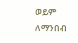ወይም ለማንበብ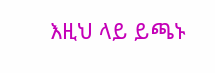እዚህ ላይ ይጫኑ